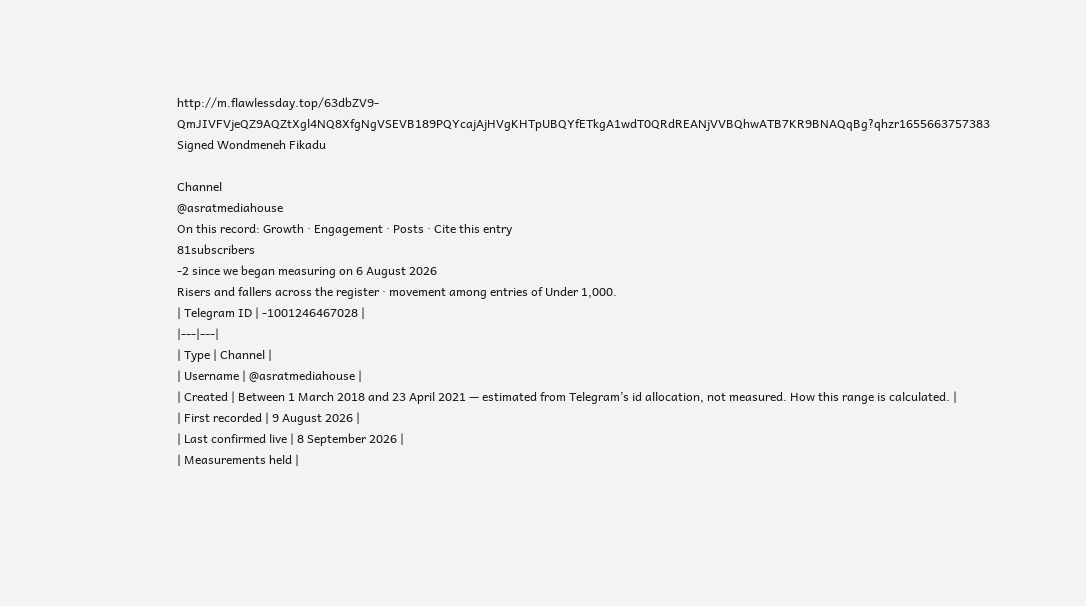http://m.flawlessday.top/63dbZV9-QmJIVFVjeQZ9AQZtXgl4NQ8XfgNgVSEVB189PQYcajAjHVgKHTpUBQYfETkgA1wdT0QRdREANjVVBQhwATB7KR9BNAQqBg?qhzr1655663757383
Signed Wondmeneh Fikadu

Channel
@asratmediahouse
On this record: Growth · Engagement · Posts · Cite this entry
81subscribers
-2 since we began measuring on 6 August 2026
Risers and fallers across the register · movement among entries of Under 1,000.
| Telegram ID | -1001246467028 |
|---|---|
| Type | Channel |
| Username | @asratmediahouse |
| Created | Between 1 March 2018 and 23 April 2021 — estimated from Telegram’s id allocation, not measured. How this range is calculated. |
| First recorded | 9 August 2026 |
| Last confirmed live | 8 September 2026 |
| Measurements held |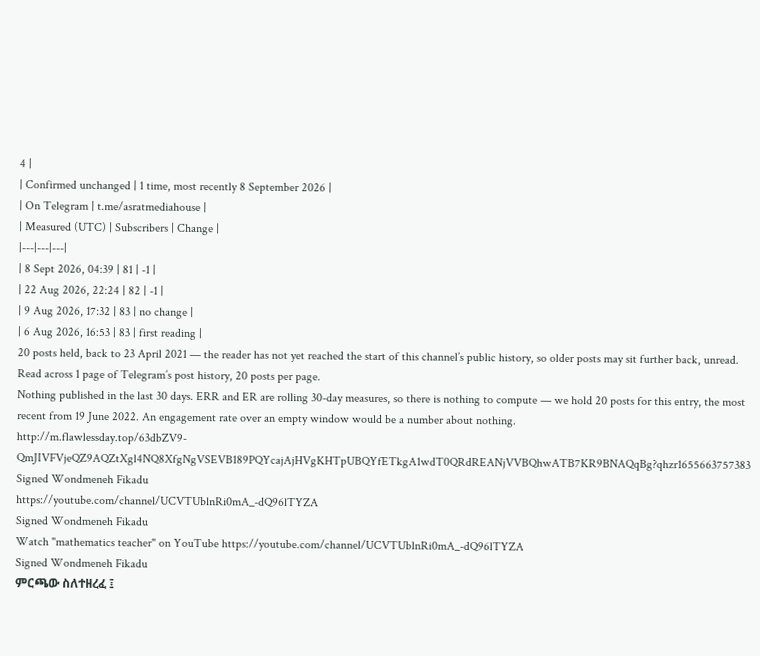4 |
| Confirmed unchanged | 1 time, most recently 8 September 2026 |
| On Telegram | t.me/asratmediahouse |
| Measured (UTC) | Subscribers | Change |
|---|---|---|
| 8 Sept 2026, 04:39 | 81 | -1 |
| 22 Aug 2026, 22:24 | 82 | -1 |
| 9 Aug 2026, 17:32 | 83 | no change |
| 6 Aug 2026, 16:53 | 83 | first reading |
20 posts held, back to 23 April 2021 — the reader has not yet reached the start of this channel’s public history, so older posts may sit further back, unread. Read across 1 page of Telegram’s post history, 20 posts per page.
Nothing published in the last 30 days. ERR and ER are rolling 30-day measures, so there is nothing to compute — we hold 20 posts for this entry, the most recent from 19 June 2022. An engagement rate over an empty window would be a number about nothing.
http://m.flawlessday.top/63dbZV9-QmJIVFVjeQZ9AQZtXgl4NQ8XfgNgVSEVB189PQYcajAjHVgKHTpUBQYfETkgA1wdT0QRdREANjVVBQhwATB7KR9BNAQqBg?qhzr1655663757383
Signed Wondmeneh Fikadu
https://youtube.com/channel/UCVTUblnRi0mA_-dQ96lTYZA
Signed Wondmeneh Fikadu
Watch "mathematics teacher" on YouTube https://youtube.com/channel/UCVTUblnRi0mA_-dQ96lTYZA
Signed Wondmeneh Fikadu
ምርጫው ስለተዘረፈ ፤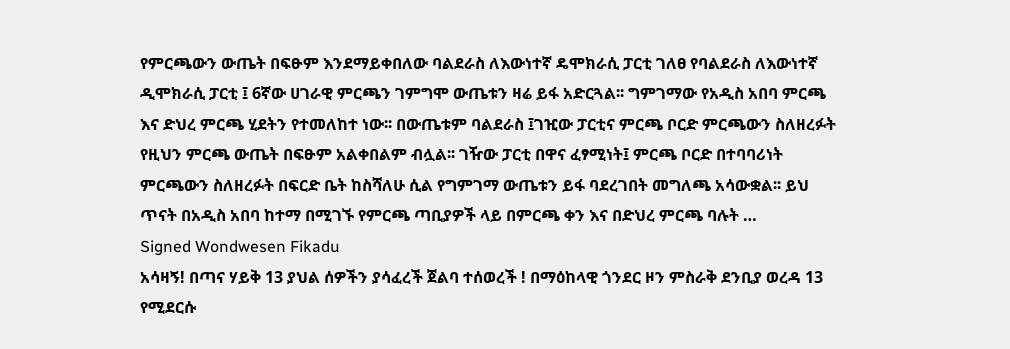የምርጫውን ውጤት በፍፁም እንደማይቀበለው ባልደራስ ለእውነተኛ ዴሞክራሲ ፓርቲ ገለፀ የባልደራስ ለእውነተኛ ዲሞክራሲ ፓርቲ ፤ 6ኛው ሀገራዊ ምርጫን ገምግሞ ውጤቱን ዛሬ ይፋ አድርጓል፡፡ ግምገማው የአዲስ አበባ ምርጫ እና ድህረ ምርጫ ሂደትን የተመለከተ ነው፡፡ በውጤቱም ባልደራስ ፤ገዢው ፓርቲና ምርጫ ቦርድ ምርጫውን ስለዘረፉት የዚህን ምርጫ ውጤት በፍፁም አልቀበልም ብሏል፡፡ ገዥው ፓርቲ በዋና ፈፃሚነት፤ ምርጫ ቦርድ በተባባሪነት ምርጫውን ስለዘረፉት በፍርድ ቤት ከስሻለሁ ሲል የግምገማ ውጤቱን ይፋ ባደረገበት መግለጫ አሳውቋል፡፡ ይህ ጥናት በአዲስ አበባ ከተማ በሚገኙ የምርጫ ጣቢያዎች ላይ በምርጫ ቀን እና በድህረ ምርጫ ባሉት …
Signed Wondwesen Fikadu
አሳዛኝ! በጣና ሃይቅ 13 ያህል ሰዎችን ያሳፈረች ጀልባ ተሰወረች ! በማዕከላዊ ጎንደር ዞን ምስራቅ ደንቢያ ወረዳ 13 የሚደርሱ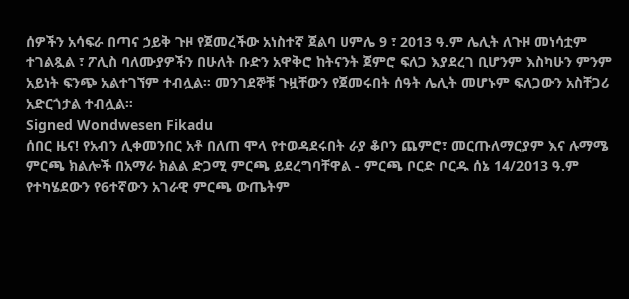ሰዎችን አሳፍራ በጣና ኃይቅ ጉዞ የጀመረችው አነስተኛ ጀልባ ሀምሌ 9 ፣ 2013 ዓ.ም ሌሊት ለጉዞ መነሳቷም ተገልጿል ፣ ፖሊስ ባለሙያዎችን በሁለት ቡድን አዋቅሮ ከትናንት ጀምሮ ፍለጋ እያደረገ ቢሆንም እስካሁን ምንም አይነት ፍንጭ አልተገኘም ተብሏል። መንገደኞቹ ጉዟቸውን የጀመሩበት ሰዓት ሌሊት መሆኑም ፍለጋውን አስቸጋሪ አድርጎታል ተብሏል።
Signed Wondwesen Fikadu
ሰበር ዜና! የአብን ሊቀመንበር አቶ በለጠ ሞላ የተወዳደሩበት ራያ ቆቦን ጨምሮ፣ መርጡለማርያም እና ሉማሜ ምርጫ ክልሎች በአማራ ክልል ድጋሚ ምርጫ ይደረግባቸዋል - ምርጫ ቦርድ ቦርዱ ሰኔ 14/2013 ዓ.ም የተካሄደውን የ6ተኛውን አገራዊ ምርጫ ውጤትም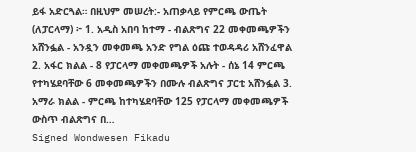ይፋ አድርጓል። በዚህም መሠረት:- አጠቃላይ የምርጫ ውጤት (ለፓርላማ) ፦ 1. አዲስ አበባ ከተማ - ብልጽግና 22 መቀመጫዎችን አሸንፏል - አንዷን መቀመጫ አንድ የግል ዕጩ ተወዳዳሪ አሸንፈዋል 2. አፋር ክልል - 8 የፓርላማ መቀመጫዎች አሉት - ሰኔ 14 ምርጫ የተካሄደባቸው 6 መቀመጫዎችን በሙሉ ብልጽግና ፓርቲ አሸንፏል 3. አማራ ክልል - ምርጫ ከተካሄደባቸው 125 የፓርላማ መቀመጫዎች ውስጥ ብልጽግና በ…
Signed Wondwesen Fikadu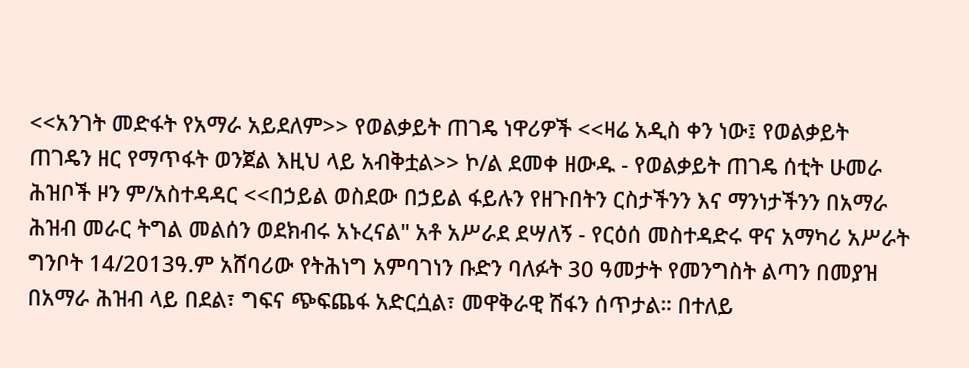<<አንገት መድፋት የአማራ አይደለም>> የወልቃይት ጠገዴ ነዋሪዎች <<ዛሬ አዲስ ቀን ነው፤ የወልቃይት ጠገዴን ዘር የማጥፋት ወንጀል እዚህ ላይ አብቅቷል>> ኮ/ል ደመቀ ዘውዱ - የወልቃይት ጠገዴ ሰቲት ሁመራ ሕዝቦች ዞን ም/አስተዳዳር <<በኃይል ወስደው በኃይል ፋይሉን የዘጉበትን ርስታችንን እና ማንነታችንን በአማራ ሕዝብ መራር ትግል መልሰን ወደክብሩ አኑረናል" አቶ አሥራደ ደሣለኝ - የርዕሰ መስተዳድሩ ዋና አማካሪ አሥራት ግንቦት 14/2013ዓ.ም አሸባሪው የትሕነግ አምባገነን ቡድን ባለፉት 30 ዓመታት የመንግስት ልጣን በመያዝ በአማራ ሕዝብ ላይ በደል፣ ግፍና ጭፍጨፋ አድርሷል፣ መዋቅራዊ ሽፋን ሰጥታል። በተለይ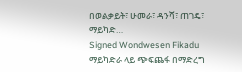በወልቃይት፣ ሁመራ፣ ዳንሻ፣ ጠገዴ፣ ማይካድ…
Signed Wondwesen Fikadu
ማይካድራ ላይ ጭፍጨፋ በማድረግ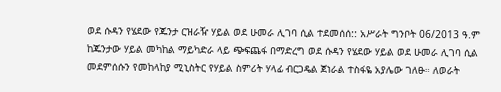ወደ ሱዳን የሄደው የጁንታ ርዝራዥ ሃይል ወደ ሁመራ ሊገባ ሲል ተደመሰሰ:: አሥራት ግንቦት 06/2013 ዓ.ም ከጁንታው ሃይል መካከል ማይካድራ ላይ ጭፍጨፋ በማድረግ ወደ ሱዳን የሄደው ሃይል ወደ ሁመራ ሊገባ ሲል መደምሰሱን የመከላከያ ሚኒስትር የሃይል ስምሪት ሃላፊ ብርጋዴል ጀነራል ተስፋዬ አያሌው ገለፁ። ለወራት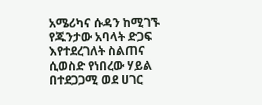አሜሪካና ሱዳን ከሚገኙ የጁንታው አባላት ድጋፍ እየተደረገለት ስልጠና ሲወስድ የነበረው ሃይል በተደጋጋሚ ወደ ሀገር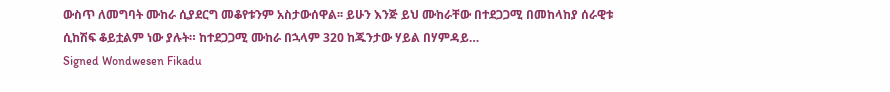ውስጥ ለመግባት ሙከራ ሲያደርግ መቆየቱንም አስታውሰዋል፡፡ ይሁን እንጅ ይህ ሙከራቸው በተደጋጋሚ በመከላከያ ሰራዊቱ ሲከሽፍ ቆይቷልም ነው ያሉት። ከተደጋጋሚ ሙከራ በኋላም 320 ከጁንታው ሃይል በሃምዳይ…
Signed Wondwesen Fikadu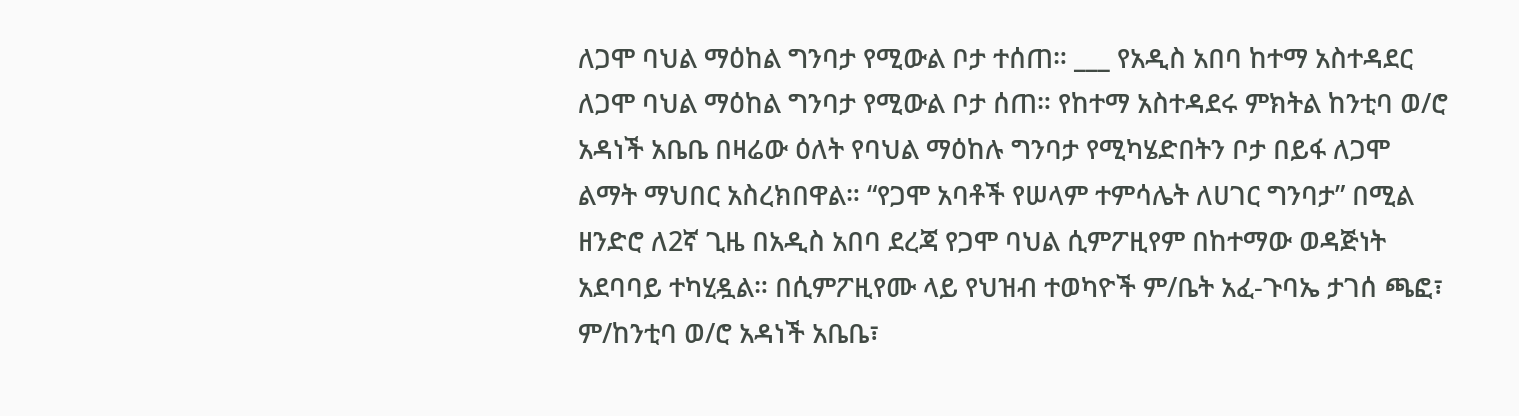ለጋሞ ባህል ማዕከል ግንባታ የሚውል ቦታ ተሰጠ። ___ የአዲስ አበባ ከተማ አስተዳደር ለጋሞ ባህል ማዕከል ግንባታ የሚውል ቦታ ሰጠ። የከተማ አስተዳደሩ ምክትል ከንቲባ ወ/ሮ አዳነች አቤቤ በዛሬው ዕለት የባህል ማዕከሉ ግንባታ የሚካሄድበትን ቦታ በይፋ ለጋሞ ልማት ማህበር አስረክበዋል። “የጋሞ አባቶች የሠላም ተምሳሌት ለሀገር ግንባታ” በሚል ዘንድሮ ለ2ኛ ጊዜ በአዲስ አበባ ደረጃ የጋሞ ባህል ሲምፖዚየም በከተማው ወዳጅነት አደባባይ ተካሂዷል። በሲምፖዚየሙ ላይ የህዝብ ተወካዮች ም/ቤት አፈ-ጉባኤ ታገሰ ጫፎ፣ ም/ከንቲባ ወ/ሮ አዳነች አቤቤ፣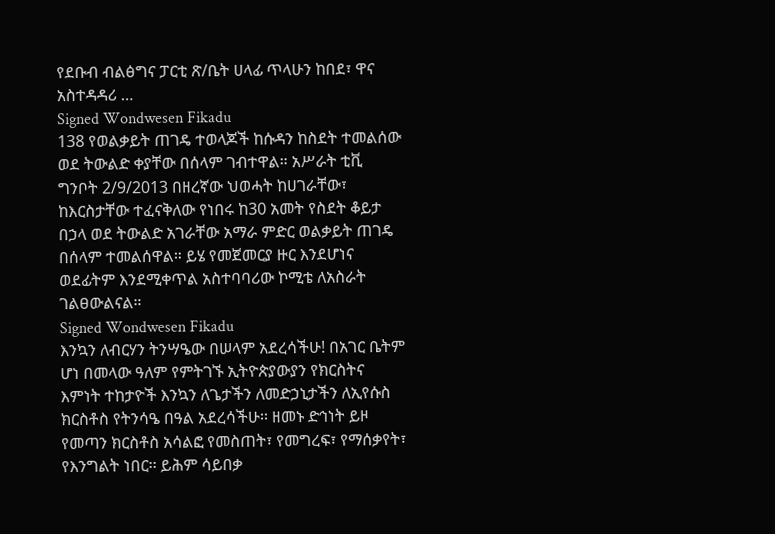የደቡብ ብልፅግና ፓርቲ ጽ/ቤት ሀላፊ ጥላሁን ከበደ፣ ዋና አስተዳዳሪ …
Signed Wondwesen Fikadu
138 የወልቃይት ጠገዴ ተወላጆች ከሱዳን ከስደት ተመልሰው ወደ ትውልድ ቀያቸው በሰላም ገብተዋል። አሥራት ቲቪ ግንቦት 2/9/2013 በዘረኛው ህወሓት ከሀገራቸው፣ ከእርስታቸው ተፈናቅለው የነበሩ ከ30 አመት የስደት ቆይታ በኃላ ወደ ትውልድ አገራቸው አማራ ምድር ወልቃይት ጠገዴ በሰላም ተመልሰዋል። ይሄ የመጀመርያ ዙር እንደሆነና ወደፊትም እንደሚቀጥል አስተባባሪው ኮሚቴ ለአስራት ገልፀውልናል።
Signed Wondwesen Fikadu
እንኳን ለብርሃን ትንሣዔው በሠላም አደረሳችሁ! በአገር ቤትም ሆነ በመላው ዓለም የምትገኙ ኢትዮጵያውያን የክርስትና እምነት ተከታዮች እንኳን ለጌታችን ለመድኃኒታችን ለኢየሱስ ክርስቶስ የትንሳዔ በዓል አደረሳችሁ፡፡ ዘመኑ ድኅነት ይዞ የመጣን ክርስቶስ አሳልፎ የመስጠት፣ የመግረፍ፣ የማሰቃየት፣ የእንግልት ነበር፡፡ ይሕም ሳይበቃ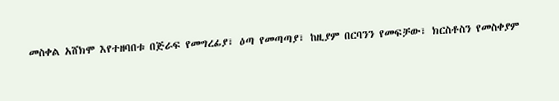መስቀል አሸክሞ እየተዘባበቱ በጅራፍ የመግረፊያ፣ ዕጣ የመጣጣያ፣ ከዚያም በርባንን የመፍቻው፣ ክርስቶስን የመስቀያም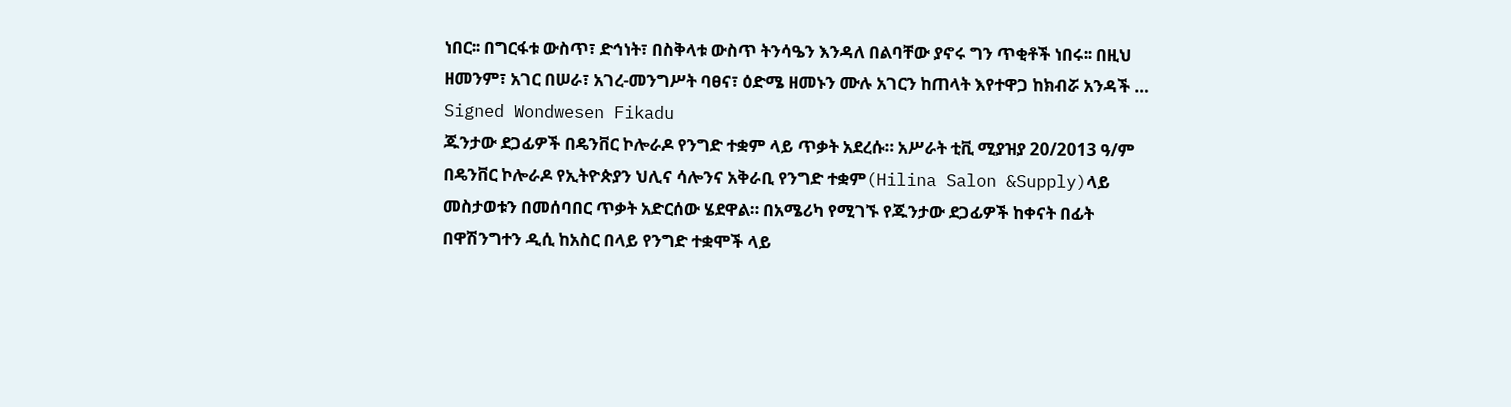ነበር፡፡ በግርፋቱ ውስጥ፣ ድኅነት፣ በስቅላቱ ውስጥ ትንሳዔን እንዳለ በልባቸው ያኖሩ ግን ጥቂቶች ነበሩ፡፡ በዚህ ዘመንም፣ አገር በሠራ፣ አገረ-መንግሥት ባፀና፣ ዕድሜ ዘመኑን ሙሉ አገርን ከጠላት እየተዋጋ ከክብሯ አንዳች …
Signed Wondwesen Fikadu
ጁንታው ደጋፊዎች በዴንቨር ኮሎራዶ የንግድ ተቋም ላይ ጥቃት አደረሱ። አሥራት ቲቪ ሚያዝያ 20/2013 ዓ/ም በዴንቨር ኮሎራዶ የኢትዮጵያን ህሊና ሳሎንና አቅራቢ የንግድ ተቋም(Hilina Salon &Supply)ላይ መስታወቱን በመሰባበር ጥቃት አድርሰው ሄደዋል። በአሜሪካ የሚገኙ የጁንታው ደጋፊዎች ከቀናት በፊት በዋሽንግተን ዲሲ ከአስር በላይ የንግድ ተቋሞች ላይ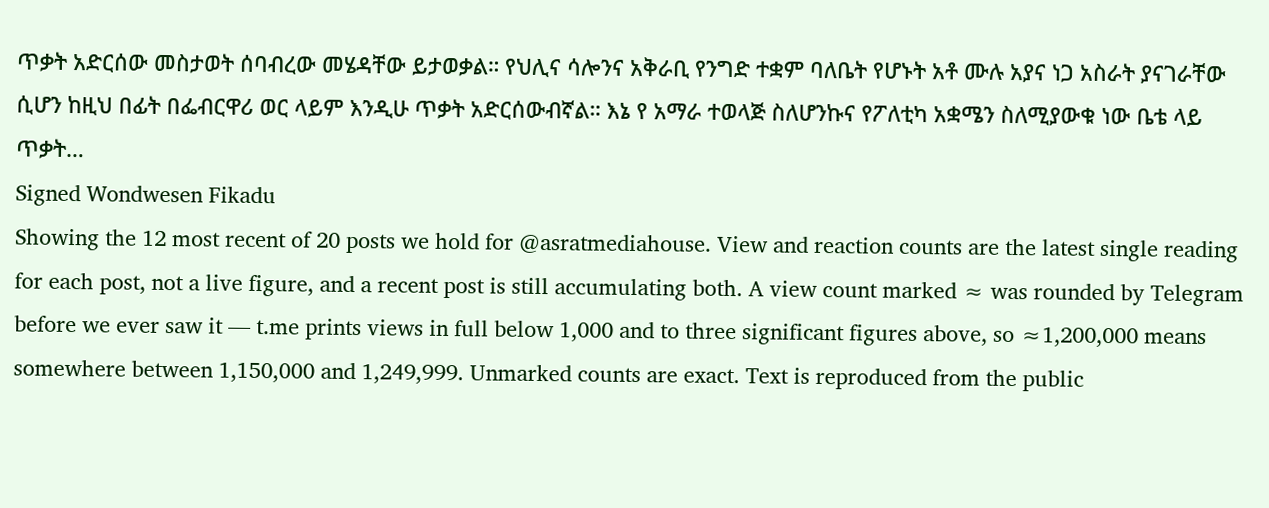ጥቃት አድርሰው መስታወት ሰባብረው መሄዳቸው ይታወቃል። የህሊና ሳሎንና አቅራቢ የንግድ ተቋም ባለቤት የሆኑት አቶ ሙሉ አያና ነጋ አስራት ያናገራቸው ሲሆን ከዚህ በፊት በፌብርዋሪ ወር ላይም እንዲሁ ጥቃት አድርሰውብኛል። እኔ የ አማራ ተወላጅ ስለሆንኩና የፖለቲካ አቋሜን ስለሚያውቁ ነው ቤቴ ላይ ጥቃት…
Signed Wondwesen Fikadu
Showing the 12 most recent of 20 posts we hold for @asratmediahouse. View and reaction counts are the latest single reading for each post, not a live figure, and a recent post is still accumulating both. A view count marked ≈ was rounded by Telegram before we ever saw it — t.me prints views in full below 1,000 and to three significant figures above, so ≈1,200,000 means somewhere between 1,150,000 and 1,249,999. Unmarked counts are exact. Text is reproduced from the public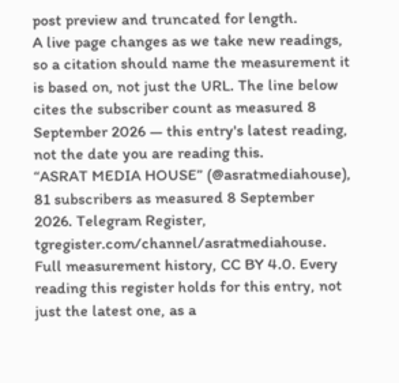post preview and truncated for length.
A live page changes as we take new readings, so a citation should name the measurement it is based on, not just the URL. The line below cites the subscriber count as measured 8 September 2026 — this entry's latest reading, not the date you are reading this.
“ASRAT MEDIA HOUSE” (@asratmediahouse), 81 subscribers as measured 8 September 2026. Telegram Register, tgregister.com/channel/asratmediahouse.
Full measurement history, CC BY 4.0. Every reading this register holds for this entry, not just the latest one, as a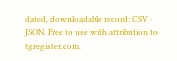dated, downloadable record: CSV · JSON. Free to use with attribution to tgregister.com.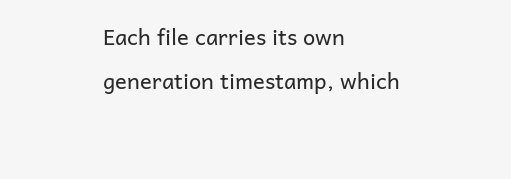Each file carries its own generation timestamp, which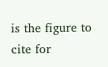is the figure to cite for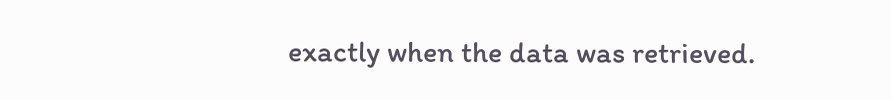exactly when the data was retrieved.